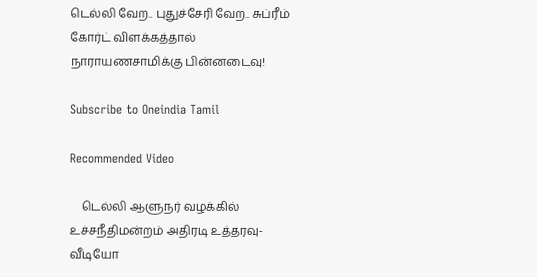டெல்லி வேற.. புதுச்சேரி வேற.. சுப்ரீம் கோர்ட் விளக்கத்தால் நாராயணசாமிக்கு பின்னடைவு!

Subscribe to Oneindia Tamil

Recommended Video

    டெல்லி ஆளுநர் வழக்கில் உச்சநீதிமன்றம் அதிரடி உத்தரவு- வீடியோ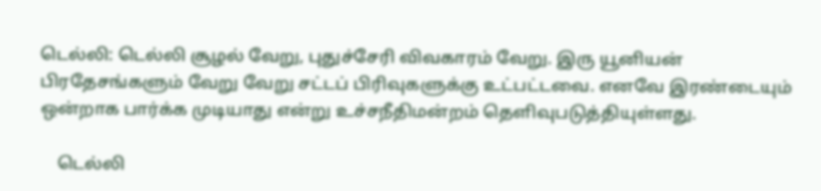டெல்லி: டெல்லி சூழல் வேறு, புதுச்சேரி விவகாரம் வேறு. இரு யூனியன் பிரதேசங்களும் வேறு வேறு சட்டப் பிரிவுகளுக்கு உட்பட்டவை. எனவே இரண்டையும் ஒன்றாக பார்க்க முடியாது என்று உச்சநீதிமன்றம் தெளிவுபடுத்தியுள்ளது.

    டெல்லி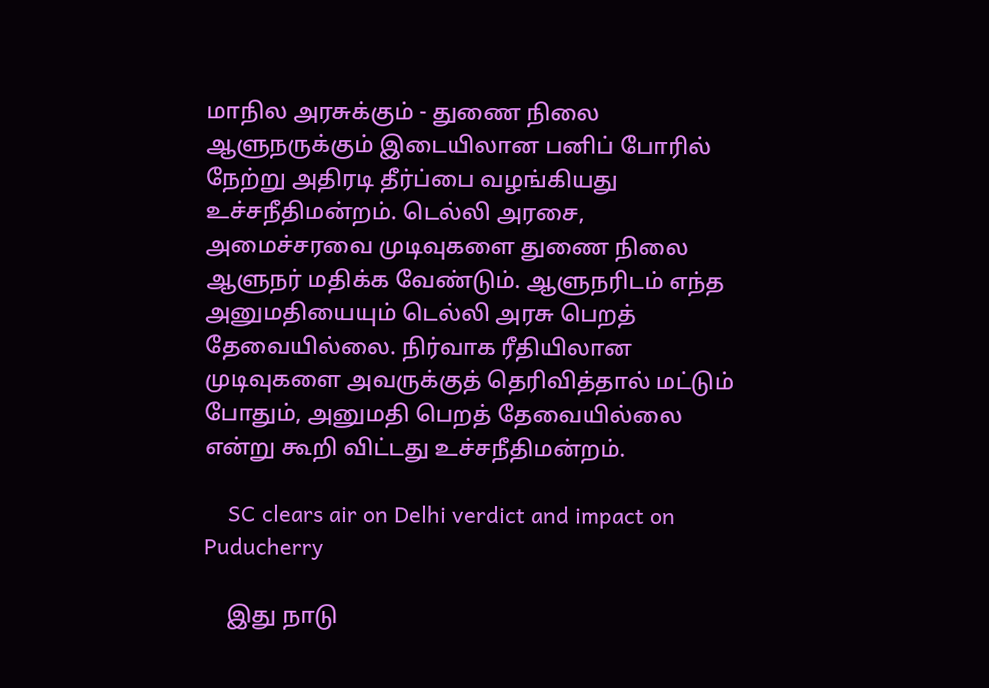மாநில அரசுக்கும் - துணை நிலை ஆளுநருக்கும் இடையிலான பனிப் போரில் நேற்று அதிரடி தீர்ப்பை வழங்கியது உச்சநீதிமன்றம். டெல்லி அரசை, அமைச்சரவை முடிவுகளை துணை நிலை ஆளுநர் மதிக்க வேண்டும். ஆளுநரிடம் எந்த அனுமதியையும் டெல்லி அரசு பெறத் தேவையில்லை. நிர்வாக ரீதியிலான முடிவுகளை அவருக்குத் தெரிவித்தால் மட்டும் போதும், அனுமதி பெறத் தேவையில்லை என்று கூறி விட்டது உச்சநீதிமன்றம்.

    SC clears air on Delhi verdict and impact on Puducherry

    இது நாடு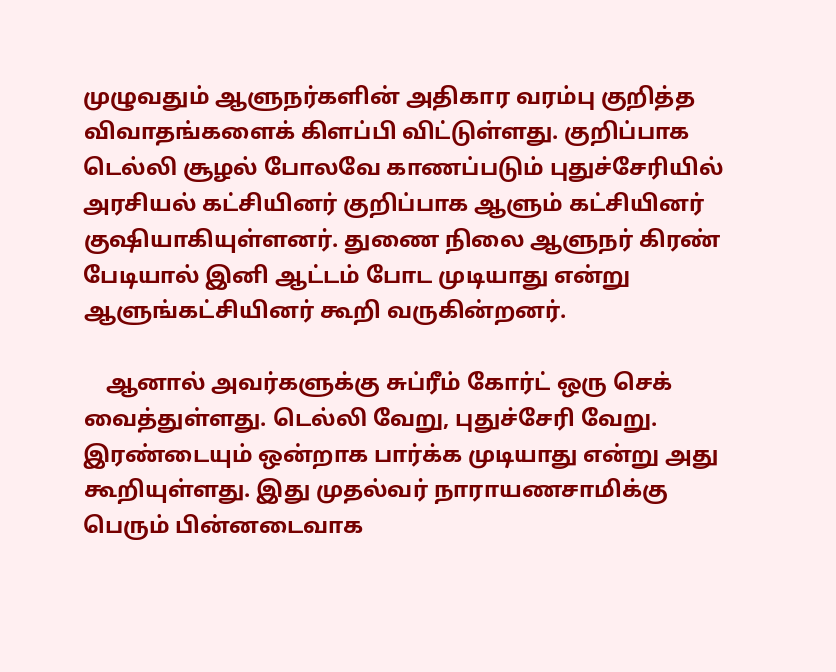முழுவதும் ஆளுநர்களின் அதிகார வரம்பு குறித்த விவாதங்களைக் கிளப்பி விட்டுள்ளது. குறிப்பாக டெல்லி சூழல் போலவே காணப்படும் புதுச்சேரியில் அரசியல் கட்சியினர் குறிப்பாக ஆளும் கட்சியினர் குஷியாகியுள்ளனர். துணை நிலை ஆளுநர் கிரண் பேடியால் இனி ஆட்டம் போட முடியாது என்று ஆளுங்கட்சியினர் கூறி வருகின்றனர்.

    ஆனால் அவர்களுக்கு சுப்ரீம் கோர்ட் ஒரு செக் வைத்துள்ளது. டெல்லி வேறு, புதுச்சேரி வேறு. இரண்டையும் ஒன்றாக பார்க்க முடியாது என்று அது கூறியுள்ளது. இது முதல்வர் நாராயணசாமிக்கு பெரும் பின்னடைவாக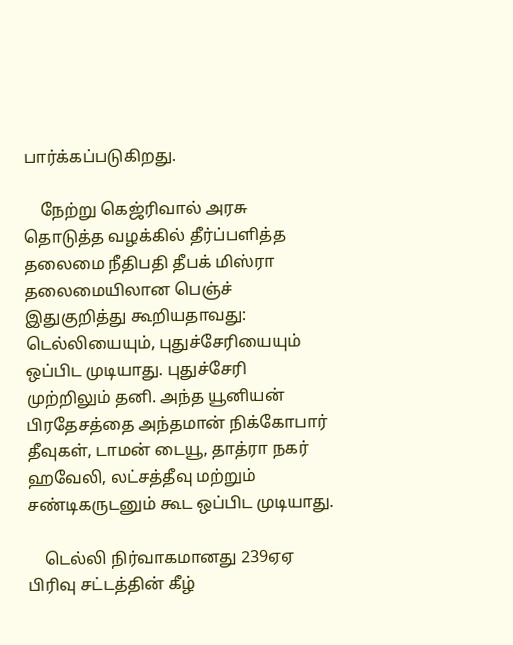பார்க்கப்படுகிறது.

    நேற்று கெஜ்ரிவால் அரசு தொடுத்த வழக்கில் தீர்ப்பளித்த தலைமை நீதிபதி தீபக் மிஸ்ரா தலைமையிலான பெஞ்ச் இதுகுறித்து கூறியதாவது: டெல்லியையும், புதுச்சேரியையும் ஒப்பிட முடியாது. புதுச்சேரி முற்றிலும் தனி. அந்த யூனியன் பிரதேசத்தை அந்தமான் நிக்கோபார் தீவுகள், டாமன் டையூ, தாத்ரா நகர் ஹவேலி, லட்சத்தீவு மற்றும் சண்டிகருடனும் கூட ஒப்பிட முடியாது.

    டெல்லி நிர்வாகமானது 239ஏஏ பிரிவு சட்டத்தின் கீழ்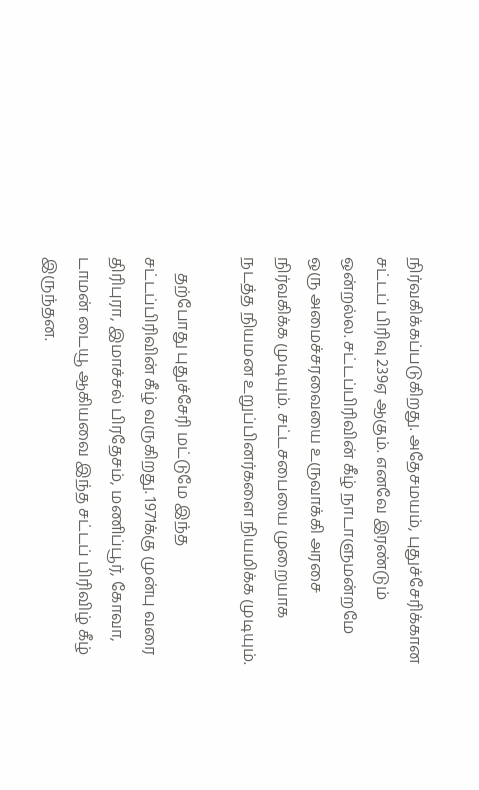நிர்வகிக்கப்படுகிறது. அதேசமயம், புதுச்சேரிக்கான சட்டப் பிரிவு 239ஏ ஆகும். எனவே இரண்டும் ஒன்றல்ல. சட்டப்பிரிவின் கீழ் நாடாளுமன்றமே ஒரு அமைச்சரவையை உருவாக்கி அரசை நிர்வகிக்க முடியும். சட்டசபையை முறையாக நடத்த நியமன உறுப்பினர்களை நியமிக்க முடியும்.

    தற்போது புதுச்சேரி மட்டுமே இந்த சட்டப்பிரிவின் கீழ் வருகிறது. 1971க்கு முன்பு வரை திரிபுரா, இமாச்சல் பிரதேசம், மணிப்பூர், கோவா, டாமன் டையூ ஆகியவை இந்த சட்டப் பிரிவிழ் கீழ் இருந்தன.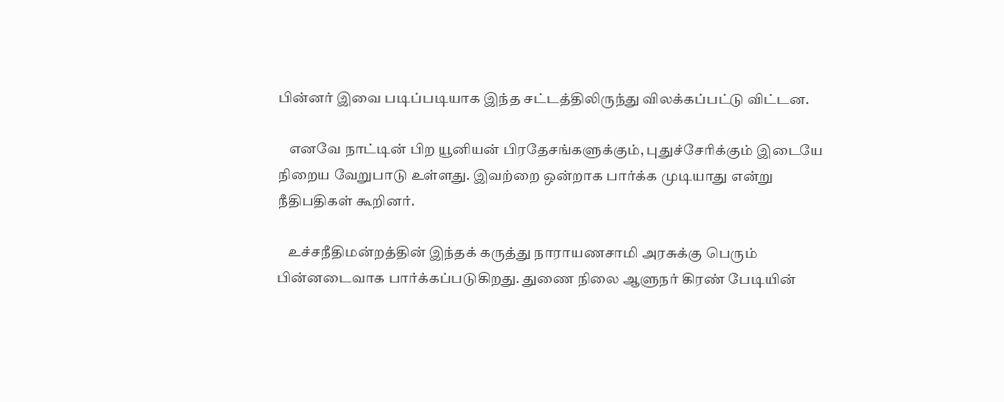பின்னர் இவை படிப்படியாக இந்த சட்டத்திலிருந்து விலக்கப்பட்டு விட்டன.

    எனவே நாட்டின் பிற யூனியன் பிரதேசங்களுக்கும், புதுச்சேரிக்கும் இடையே நிறைய வேறுபாடு உள்ளது. இவற்றை ஒன்றாக பார்க்க முடியாது என்று நீதிபதிகள் கூறினர்.

    உச்சநீதிமன்றத்தின் இந்தக் கருத்து நாராயணசாமி அரசுக்கு பெரும் பின்னடைவாக பார்க்கப்படுகிறது. துணை நிலை ஆளுநர் கிரண் பேடியின்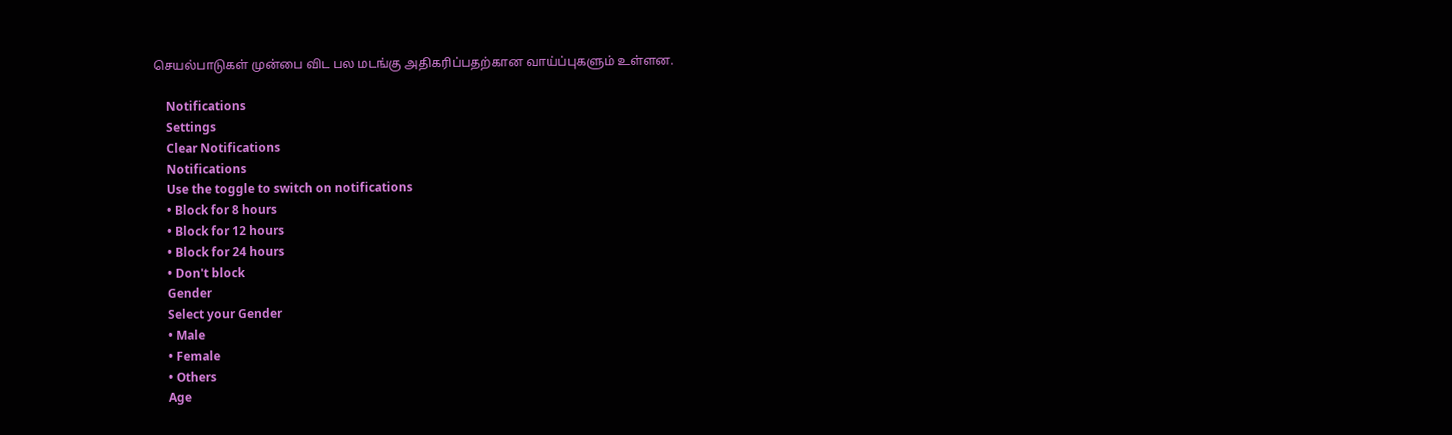செயல்பாடுகள் முன்பை விட பல மடங்கு அதிகரிப்பதற்கான வாய்ப்புகளும் உள்ளன.

    Notifications
    Settings
    Clear Notifications
    Notifications
    Use the toggle to switch on notifications
    • Block for 8 hours
    • Block for 12 hours
    • Block for 24 hours
    • Don't block
    Gender
    Select your Gender
    • Male
    • Female
    • Others
    Age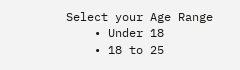Select your Age Range
    • Under 18
    • 18 to 25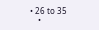• 26 to 35
    •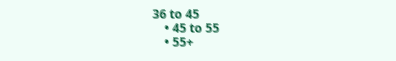36 to 45
    • 45 to 55
    • 55+